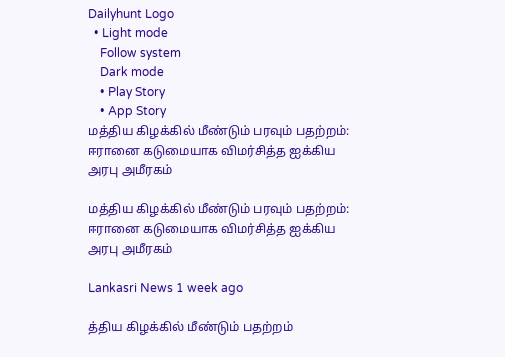Dailyhunt Logo
  • Light mode
    Follow system
    Dark mode
    • Play Story
    • App Story
மத்திய கிழக்கில் மீண்டும் பரவும் பதற்றம்: ஈரானை கடுமையாக விமர்சித்த ஐக்கிய அரபு அமீரகம்

மத்திய கிழக்கில் மீண்டும் பரவும் பதற்றம்: ஈரானை கடுமையாக விமர்சித்த ஐக்கிய அரபு அமீரகம்

Lankasri News 1 week ago

த்திய கிழக்கில் மீண்டும் பதற்றம்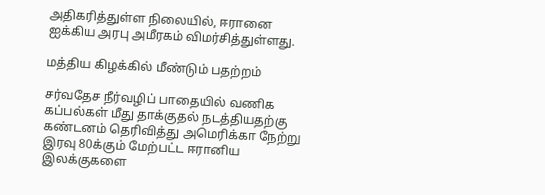அதிகரித்துள்ள நிலையில், ஈரானை ஐக்கிய அரபு அமீரகம் விமர்சித்துள்ளது.

மத்திய கிழக்கில் மீண்டும் பதற்றம்

சர்வதேச நீர்வழிப் பாதையில் வணிக கப்பல்கள் மீது தாக்குதல் நடத்தியதற்கு கண்டனம் தெரிவித்து அமெரிக்கா நேற்று இரவு 80க்கும் மேற்பட்ட ஈரானிய இலக்குகளை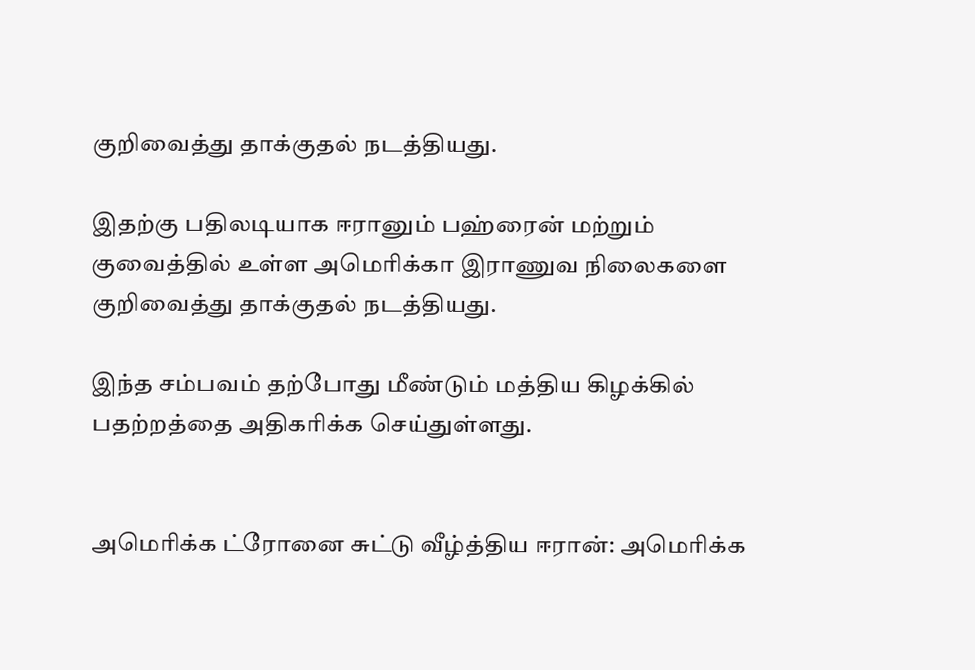குறிவைத்து தாக்குதல் நடத்தியது.

இதற்கு பதிலடியாக ஈரானும் பஹ்ரைன் மற்றும் குவைத்தில் உள்ள அமெரிக்கா இராணுவ நிலைகளை குறிவைத்து தாக்குதல் நடத்தியது.

இந்த சம்பவம் தற்போது மீண்டும் மத்திய கிழக்கில் பதற்றத்தை அதிகரிக்க செய்துள்ளது.


அமெரிக்க ட்ரோனை சுட்டு வீழ்த்திய ஈரான்: அமெரிக்க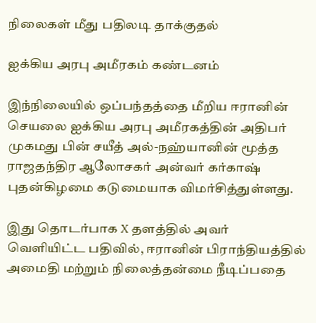நிலைகள் மீது பதிலடி தாக்குதல்

ஐக்கிய அரபு அமீரகம் கண்டனம்

இந்நிலையில் ஒப்பந்தத்தை மீறிய ஈரானின் செயலை ஐக்கிய அரபு அமீரகத்தின் அதிபர் முகமது பின் சயீத் அல்-நஹ்யானின் மூத்த ராஜதந்திர ஆலோசகர் அன்வர் கர்காஷ் புதன்கிழமை கடுமையாக விமர்சித்துள்ளது.

இது தொடர்பாக X தளத்தில் அவர் வெளியிட்ட பதிவில், ஈரானின் பிராந்தியத்தில் அமைதி மற்றும் நிலைத்தன்மை நீடிப்பதை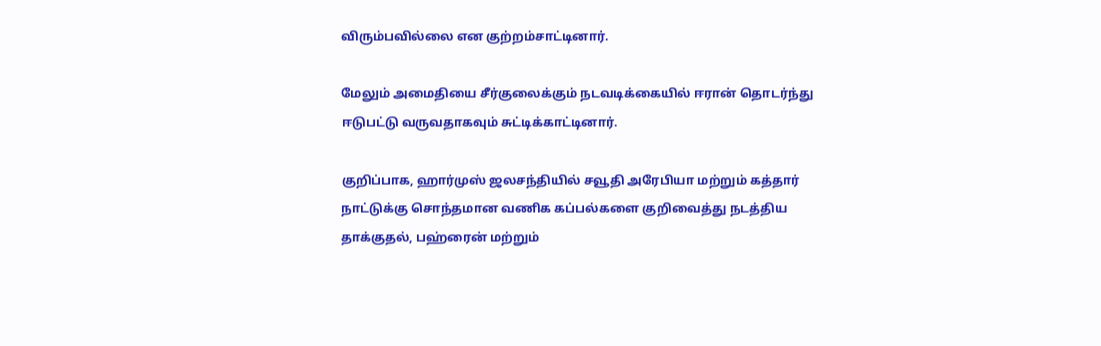விரும்பவில்லை என குற்றம்சாட்டினார்.

மேலும் அமைதியை சீர்குலைக்கும் நடவடிக்கையில் ஈரான் தொடர்ந்து ஈடுபட்டு வருவதாகவும் சுட்டிக்காட்டினார்.

குறிப்பாக, ஹார்முஸ் ஜலசந்தியில் சவூதி அரேபியா மற்றும் கத்தார் நாட்டுக்கு சொந்தமான வணிக கப்பல்களை குறிவைத்து நடத்திய தாக்குதல், பஹ்ரைன் மற்றும்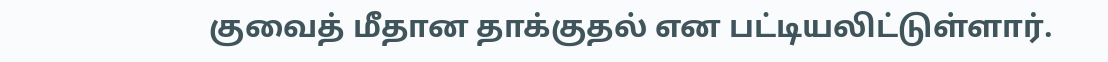குவைத் மீதான தாக்குதல் என பட்டியலிட்டுள்ளார்.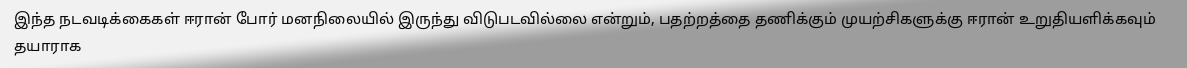இந்த நடவடிக்கைகள் ஈரான் போர் மனநிலையில் இருந்து விடுபடவில்லை என்றும், பதற்றத்தை தணிக்கும் முயற்சிகளுக்கு ஈரான் உறுதியளிக்கவும் தயாராக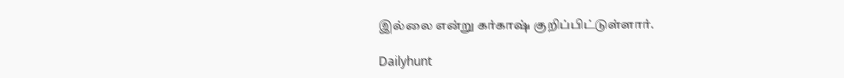இல்லை என்று கர்காஷ் குறிப்பிட்டுள்ளார்.

Dailyhunt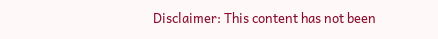Disclaimer: This content has not been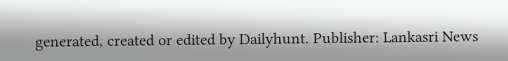generated, created or edited by Dailyhunt. Publisher: Lankasri News